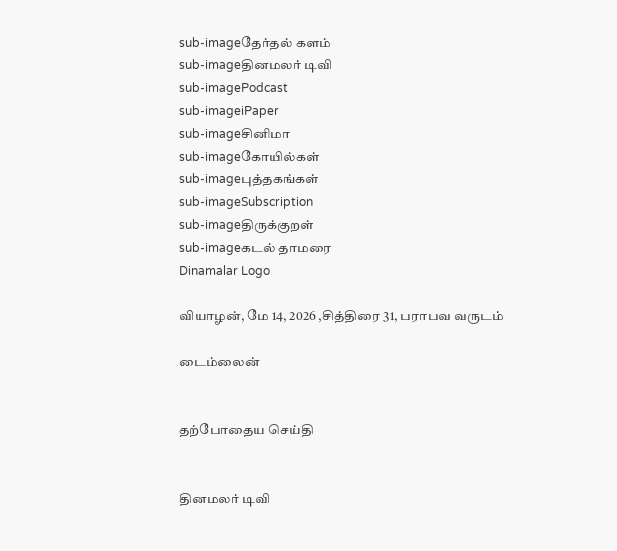sub-imageதேர்தல் களம்
sub-imageதினமலர் டிவி
sub-imagePodcast
sub-imageiPaper
sub-imageசினிமா
sub-imageகோயில்கள்
sub-imageபுத்தகங்கள்
sub-imageSubscription
sub-imageதிருக்குறள்
sub-imageகடல் தாமரை
Dinamalar Logo

வியாழன், மே 14, 2026 ,சித்திரை 31, பராபவ வருடம்

டைம்லைன்


தற்போதைய செய்தி


தினமலர் டிவி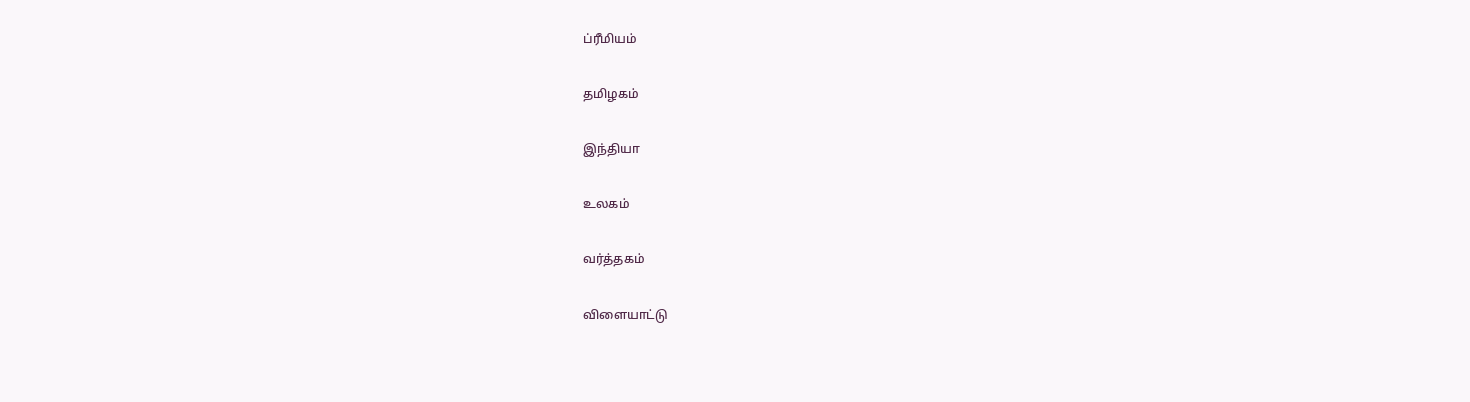ப்ரீமியம்


தமிழகம்


இந்தியா


உலகம்


வர்த்தகம்


விளையாட்டு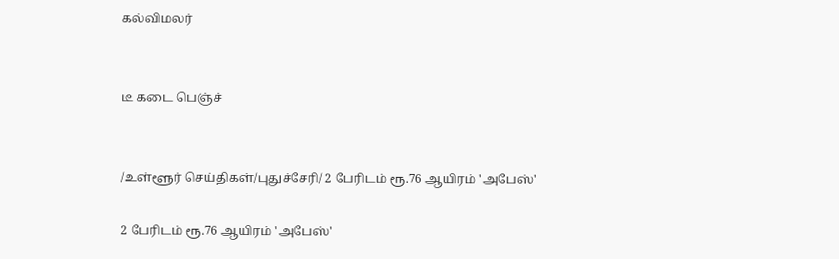கல்விமலர்


டீ கடை பெஞ்ச்


/உள்ளூர் செய்திகள்/புதுச்சேரி/ 2 பேரிடம் ரூ.76 ஆயிரம் 'அபேஸ்'

2 பேரிடம் ரூ.76 ஆயிரம் 'அபேஸ்'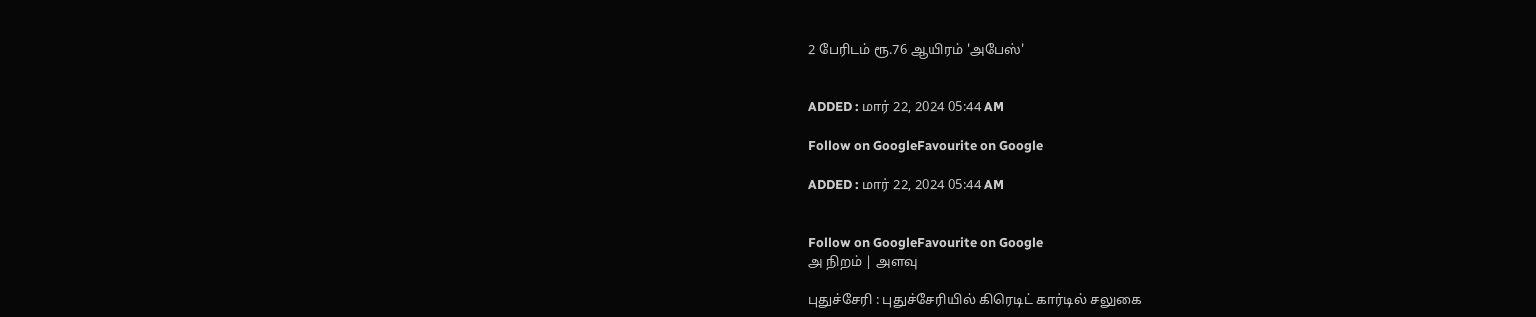2 பேரிடம் ரூ.76 ஆயிரம் 'அபேஸ்'


ADDED : மார் 22, 2024 05:44 AM

Follow on GoogleFavourite on Google

ADDED : மார் 22, 2024 05:44 AM


Follow on GoogleFavourite on Google
அ நிறம் | அளவு

புதுச்சேரி : புதுச்சேரியில் கிரெடிட் கார்டில் சலுகை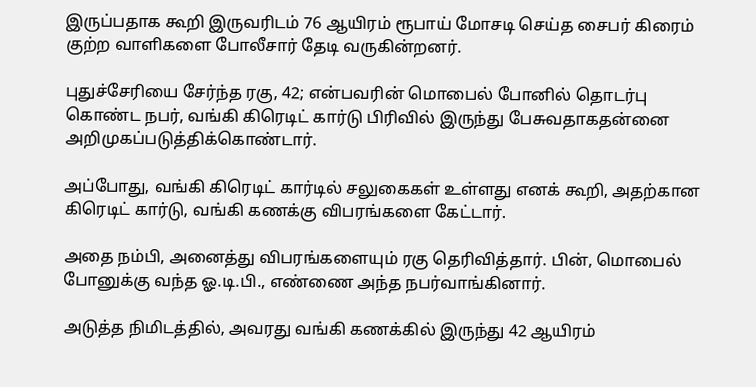இருப்பதாக கூறி இருவரிடம் 76 ஆயிரம் ரூபாய் மோசடி செய்த சைபர் கிரைம் குற்ற வாளிகளை போலீசார் தேடி வருகின்றனர்.

புதுச்சேரியை சேர்ந்த ரகு, 42; என்பவரின் மொபைல் போனில் தொடர்பு கொண்ட நபர், வங்கி கிரெடிட் கார்டு பிரிவில் இருந்து பேசுவதாகதன்னை அறிமுகப்படுத்திக்கொண்டார்.

அப்போது, வங்கி கிரெடிட் கார்டில் சலுகைகள் உள்ளது எனக் கூறி, அதற்கான கிரெடிட் கார்டு, வங்கி கணக்கு விபரங்களை கேட்டார்.

அதை நம்பி, அனைத்து விபரங்களையும் ரகு தெரிவித்தார். பின், மொபைல் போனுக்கு வந்த ஓ.டி.பி., எண்ணை அந்த நபர்வாங்கினார்.

அடுத்த நிமிடத்தில், அவரது வங்கி கணக்கில் இருந்து 42 ஆயிரம்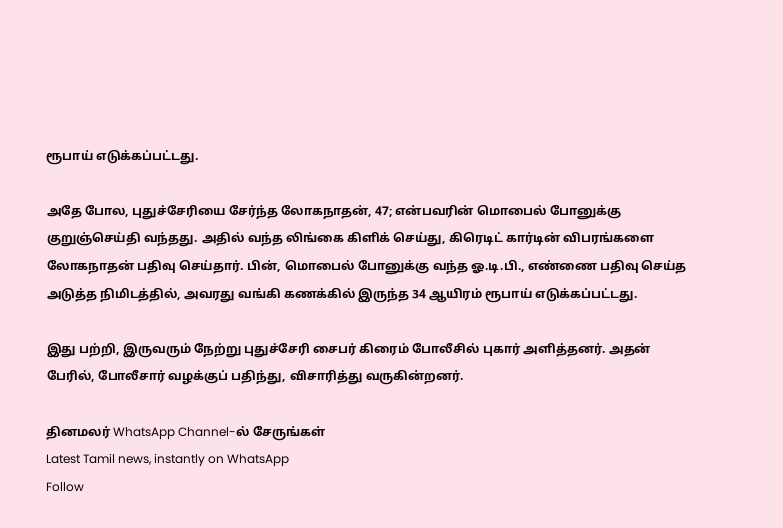ரூபாய் எடுக்கப்பட்டது.

அதே போல, புதுச்சேரியை சேர்ந்த லோகநாதன், 47; என்பவரின் மொபைல் போனுக்கு குறுஞ்செய்தி வந்தது. அதில் வந்த லிங்கை கிளிக் செய்து, கிரெடிட் கார்டின் விபரங்களை லோகநாதன் பதிவு செய்தார். பின், மொபைல் போனுக்கு வந்த ஓ.டி.பி., எண்ணை பதிவு செய்த அடுத்த நிமிடத்தில், அவரது வங்கி கணக்கில் இருந்த 34 ஆயிரம் ரூபாய் எடுக்கப்பட்டது.

இது பற்றி, இருவரும் நேற்று புதுச்சேரி சைபர் கிரைம் போலீசில் புகார் அளித்தனர். அதன் பேரில், போலீசார் வழக்குப் பதிந்து, விசாரித்து வருகின்றனர்.

தினமலர் WhatsApp Channel-ல் சேருங்கள்
Latest Tamil news, instantly on WhatsApp
Follow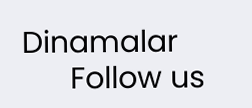Dinamalar
      Follow us